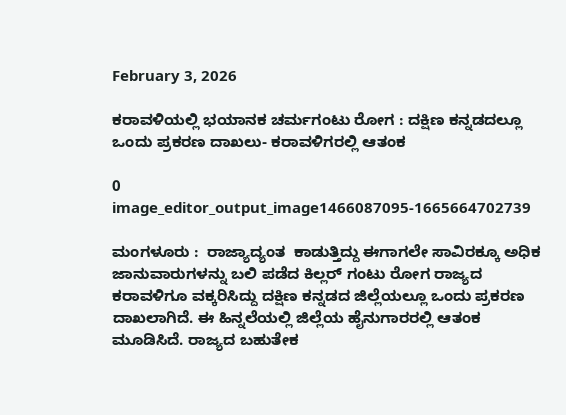February 3, 2026

ಕರಾವಳಿಯಲ್ಲಿ ಭಯಾನಕ ಚರ್ಮಗಂಟು ರೋಗ : ದಕ್ಷಿಣ ಕನ್ನಡದಲ್ಲೂ ಒಂದು ಪ್ರಕರಣ ದಾಖಲು- ಕರಾವಳಿಗರಲ್ಲಿ ಆತಂಕ

0
image_editor_output_image1466087095-1665664702739

ಮಂಗಳೂರು :  ರಾಜ್ಯಾದ್ಯಂತ  ಕಾಡುತ್ತಿದ್ದು ಈಗಾಗಲೇ ಸಾವಿರಕ್ಕೂ ಅಧಿಕ ಜಾನುವಾರುಗಳನ್ನು ಬಲಿ ಪಡೆದ ಕಿಲ್ಲರ್ ಗಂಟು ರೋಗ ರಾಜ್ಯದ ಕರಾವಳಿಗೂ ವಕ್ಕರಿಸಿದ್ದು ದಕ್ಷಿಣ ಕನ್ನಡದ ಜಿಲ್ಲೆಯಲ್ಲೂ ಒಂದು ಪ್ರಕರಣ ದಾಖಲಾಗಿದೆ. ಈ ಹಿನ್ನಲೆಯಲ್ಲಿ ಜಿಲ್ಲೆಯ ಹೈನುಗಾರರಲ್ಲಿ ಆತಂಕ ಮೂಡಿಸಿದೆ. ರಾಜ್ಯದ ಬಹುತೇಕ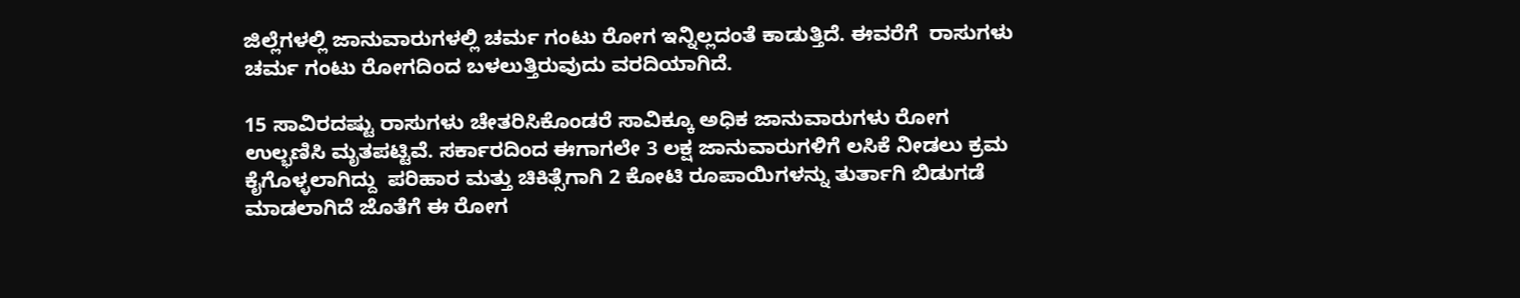ಜಿಲ್ಲೆಗಳಲ್ಲಿ ಜಾನುವಾರುಗಳಲ್ಲಿ ಚರ್ಮ ಗಂಟು ರೋಗ ಇನ್ನಿಲ್ಲದಂತೆ ಕಾಡುತ್ತಿದೆ. ಈವರೆಗೆ  ರಾಸುಗಳು ಚರ್ಮ ಗಂಟು ರೋಗದಿಂದ ಬಳಲುತ್ತಿರುವುದು ವರದಿಯಾಗಿದೆ.

15 ಸಾವಿರದಷ್ಟು ರಾಸುಗಳು ಚೇತರಿಸಿಕೊಂಡರೆ ಸಾವಿಕ್ಕೂ ಅಧಿಕ ಜಾನುವಾರುಗಳು ರೋಗ ಉಲ್ಭಣಿಸಿ ಮೃತಪಟ್ಟಿವೆ. ಸರ್ಕಾರದಿಂದ ಈಗಾಗಲೇ 3 ಲಕ್ಷ ಜಾನುವಾರುಗಳಿಗೆ ಲಸಿಕೆ ನೀಡಲು ಕ್ರಮ ಕೈಗೊಳ್ಳಲಾಗಿದ್ದು  ಪರಿಹಾರ ಮತ್ತು ಚಿಕಿತ್ಸೆಗಾಗಿ 2 ಕೋಟಿ ರೂಪಾಯಿಗಳನ್ನು ತುರ್ತಾಗಿ ಬಿಡುಗಡೆ ಮಾಡಲಾಗಿದೆ ಜೊತೆಗೆ ಈ ರೋಗ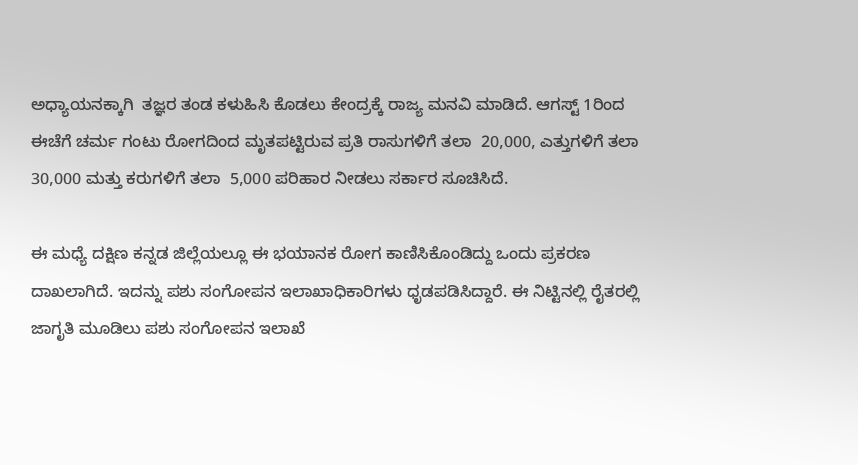ಅಧ್ಯಾಯನಕ್ಕಾಗಿ  ತಜ್ಞರ ತಂಡ ಕಳುಹಿಸಿ ಕೊಡಲು ಕೇಂದ್ರಕ್ಕೆ ರಾಜ್ಯ ಮನವಿ ಮಾಡಿದೆ. ಆಗಸ್ಟ್‌ 1ರಿಂದ ಈಚೆಗೆ ಚರ್ಮ ಗಂಟು ರೋಗದಿಂದ ಮೃತಪಟ್ಟಿರುವ ಪ್ರತಿ ರಾಸುಗಳಿಗೆ ತಲಾ  20,000, ಎತ್ತುಗಳಿಗೆ ತಲಾ  30,000 ಮತ್ತು ಕರುಗಳಿಗೆ ತಲಾ  5,000 ಪರಿಹಾರ ನೀಡಲು ಸರ್ಕಾರ ಸೂಚಿಸಿದೆ.

ಈ ಮಧ್ಯೆ ದಕ್ಷಿಣ ಕನ್ನಡ ಜಿಲ್ಲೆಯಲ್ಲೂ ಈ ಭಯಾನಕ ರೋಗ ಕಾಣಿಸಿಕೊಂಡಿದ್ದು ಒಂದು ಪ್ರಕರಣ ದಾಖಲಾಗಿದೆ. ಇದನ್ನು ಪಶು ಸಂಗೋಪನ ಇಲಾಖಾಧಿಕಾರಿಗಳು ಧೃಡಪಡಿಸಿದ್ದಾರೆ. ಈ ನಿಟ್ಟಿನಲ್ಲಿ ರೈತರಲ್ಲಿ ಜಾಗೃತಿ ಮೂಡಿಲು ಪಶು ಸಂಗೋಪನ ಇಲಾಖೆ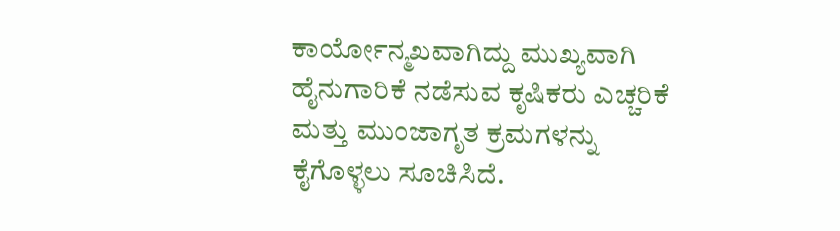ಕಾರ್ಯೋನ್ಮಖವಾಗಿದ್ದು ಮುಖ್ಯವಾಗಿ ಹೈನುಗಾರಿಕೆ ನಡೆಸುವ ಕೃಷಿಕರು ಎಚ್ಚರಿಕೆ ಮತ್ತು ಮುಂಜಾಗೃತ ಕ್ರಮಗಳನ್ನು ಕೈಗೊಳ್ಳಲು ಸೂಚಿಸಿದೆ.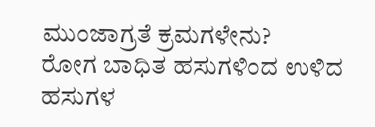ಮುಂಜಾಗ್ರತೆ ಕ್ರಮಗಳೇನು?
ರೋಗ ಬಾಧಿತ ಹಸುಗಳಿಂದ ಉಳಿದ ಹಸುಗಳ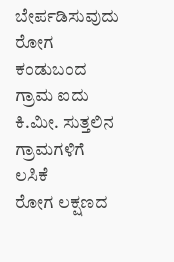ಬೇರ್ಪಡಿಸುವುದು
ರೋಗ ಕಂಡುಬಂದ ಗ್ರಾಮ ಐದು ಕಿ.ಮೀ. ಸುತ್ತಲಿನ ಗ್ರಾಮಗಳಿಗೆ ಲಸಿಕೆ
ರೋಗ ಲಕ್ಷಣದ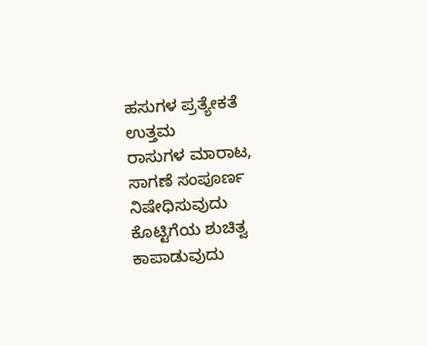ಹಸುಗಳ ಪ್ರತ್ಯೇಕತೆ ಉತ್ತಮ
ರಾಸುಗಳ ಮಾರಾಟ, ಸಾಗಣೆ ಸಂಪೂರ್ಣ ನಿಷೇಧಿಸುವುದು
ಕೊಟ್ಟಿಗೆಯ ಶುಚಿತ್ವ ಕಾಪಾಡುವುದು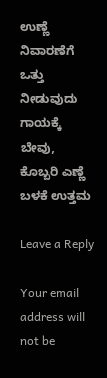ಉಣ್ಣೆ ನಿವಾರಣೆಗೆ ಒತ್ತು ನೀಡುವುದು
ಗಾಯಕ್ಕೆ ಬೇವು, ಕೊಬ್ಬರಿ ಎಣ್ಣೆ ಬಳಕೆ ಉತ್ತಮ

Leave a Reply

Your email address will not be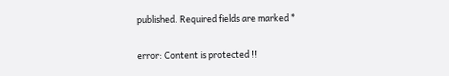published. Required fields are marked *

error: Content is protected !!